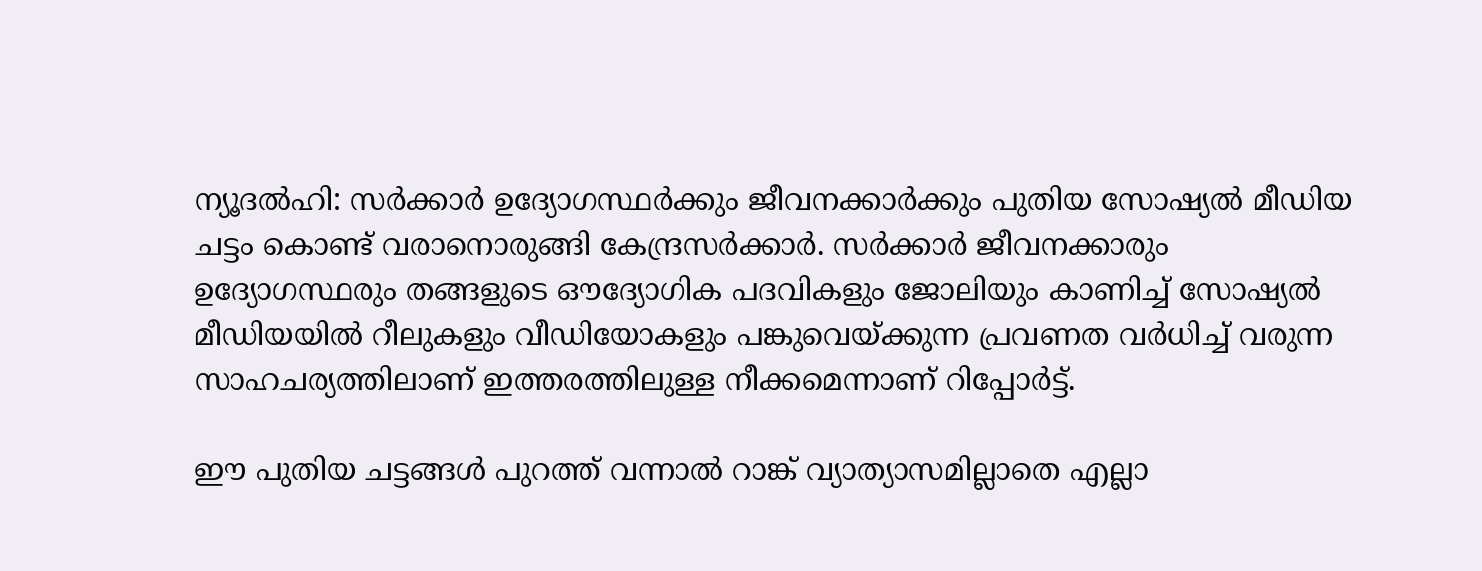ന്യൂദല്‍ഹി: സര്‍ക്കാര്‍ ഉദ്യോഗസ്ഥര്‍ക്കും ജീവനക്കാര്‍ക്കും പുതിയ സോഷ്യല്‍ മീഡിയ ചട്ടം കൊണ്ട് വരാനൊരുങ്ങി കേന്ദ്രസര്‍ക്കാര്‍. സര്‍ക്കാര്‍ ജീവനക്കാരും ഉദ്യോഗസ്ഥരും തങ്ങളുടെ ഔദ്യോഗിക പദവികളും ജോലിയും കാണിച്ച് സോഷ്യല്‍ മീഡിയയില്‍ റീലുകളും വീഡിയോകളും പങ്കുവെയ്ക്കുന്ന പ്രവണത വര്‍ധിച്ച് വരുന്ന സാഹചര്യത്തിലാണ് ഇത്തരത്തിലുള്ള നീക്കമെന്നാണ് റിപ്പോര്‍ട്ട്.

ഈ പുതിയ ചട്ടങ്ങള്‍ പുറത്ത് വന്നാല്‍ റാങ്ക് വ്യാത്യാസമില്ലാതെ എല്ലാ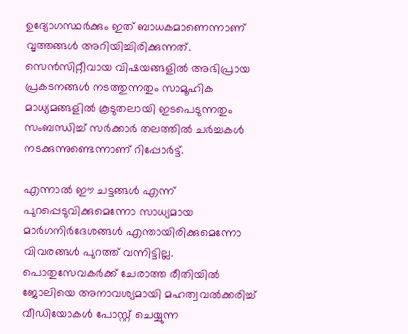ഉദ്യോഗസ്ഥര്‍ക്കും ഇത് ബാധകമാണെന്നാണ് വൃത്തങ്ങള്‍ അറിയിച്ചിരിക്കുന്നത്. സെന്‍സിറ്റീവായ വിഷയങ്ങളില്‍ അഭിപ്രായ പ്രകടനങ്ങള്‍ നടത്തുന്നതും സാമൂഹിക മാധ്യമങ്ങളില്‍ കൂടുതലായി ഇടപെടുന്നതും സംബന്ധിച്ച് സര്‍ക്കാര്‍ തലത്തില്‍ ചര്‍ച്ചകള്‍ നടക്കുന്നുണ്ടെന്നാണ് റിപ്പോര്‍ട്ട്.

എന്നാല്‍ ഈ ചട്ടങ്ങള്‍ എന്ന് പുറപ്പെടുവിക്കുമെന്നോ സാധ്യമായ മാര്‍ഗനിര്‍ദേശങ്ങള്‍ എന്തായിരിക്കുമെന്നോ വിവരങ്ങള്‍ പുറത്ത് വന്നിട്ടില്ല. പൊതുസേവകര്‍ക്ക് ചേരാത്ത രീതിയില്‍ ജോലിയെ അനാവശ്യമായി മഹത്വവല്‍ക്കരിച്ച് വീഡിയോകള്‍ പോസ്റ്റ് ചെയ്യുന്ന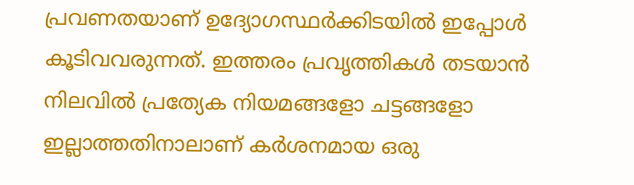പ്രവണതയാണ് ഉദ്യോഗസ്ഥര്‍ക്കിടയില്‍ ഇപ്പോള്‍ കൂടിവവരുന്നത്. ഇത്തരം പ്രവൃത്തികള്‍ തടയാന്‍ നിലവില്‍ പ്രത്യേക നിയമങ്ങളോ ചട്ടങ്ങളോ ഇല്ലാത്തതിനാലാണ് കര്‍ശനമായ ഒരു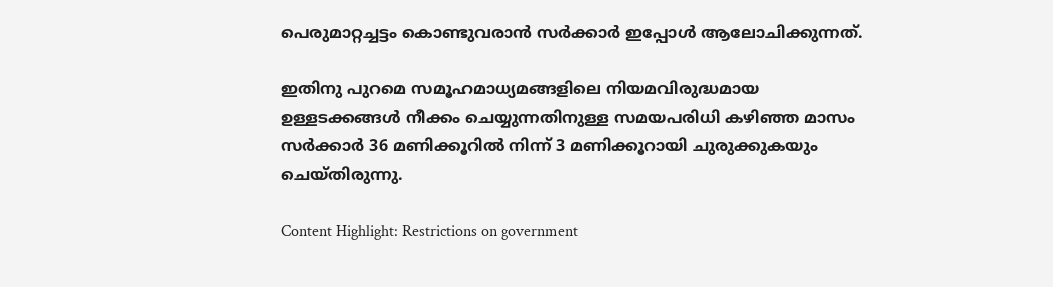പെരുമാറ്റച്ചട്ടം കൊണ്ടുവരാന്‍ സര്‍ക്കാര്‍ ഇപ്പോള്‍ ആലോചിക്കുന്നത്.

ഇതിനു പുറമെ സമൂഹമാധ്യമങ്ങളിലെ നിയമവിരുദ്ധമായ ഉള്ളടക്കങ്ങള്‍ നീക്കം ചെയ്യുന്നതിനുള്ള സമയപരിധി കഴിഞ്ഞ മാസം സര്‍ക്കാര്‍ 36 മണിക്കൂറില്‍ നിന്ന് 3 മണിക്കൂറായി ചുരുക്കുകയും ചെയ്തിരുന്നു.

Content Highlight: Restrictions on government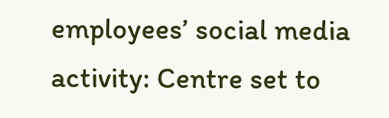employees’ social media activity: Centre set to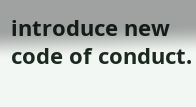introduce new code of conduct.